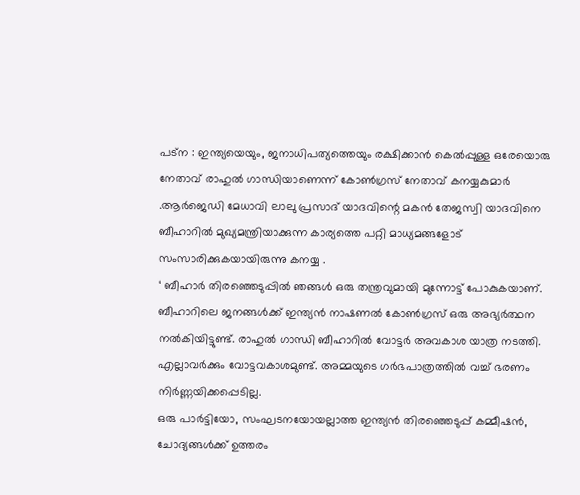പട്ന : ഇന്ത്യയെയും, ജനാധിപത്യത്തെയും രക്ഷിക്കാൻ കെൽപ്പുള്ള ഒരേയൊരു നേതാവ് രാഹുൽ ഗാന്ധിയാണെന്ന് കോൺഗ്രസ് നേതാവ് കനയ്യകുമാർ .ആർജെഡി മേധാവി ലാലു പ്രസാദ് യാദവിന്റെ മകൻ തേജസ്വി യാദവിനെ ബീഹാറിൽ മുഖ്യമന്ത്രിയാക്കുന്ന കാര്യത്തെ പറ്റി മാധ്യമങ്ങളോട് സംസാരിക്കുകയായിരുന്നു കനയ്യ .
‘ ബീഹാർ തിരഞ്ഞെടുപ്പിൽ ഞങ്ങൾ ഒരു തന്ത്രവുമായി മുന്നോട്ട് പോകുകയാണ്. ബീഹാറിലെ ജനങ്ങൾക്ക് ഇന്ത്യൻ നാഷണൽ കോൺഗ്രസ് ഒരു അഭ്യർത്ഥന നൽകിയിട്ടുണ്ട്. രാഹുൽ ഗാന്ധി ബീഹാറിൽ വോട്ടർ അവകാശ യാത്ര നടത്തി. എല്ലാവർക്കും വോട്ടവകാശമുണ്ട്. അമ്മയുടെ ഗർഭപാത്രത്തിൽ വച്ച് ഭരണം നിർണ്ണയിക്കപ്പെടില്ല.
ഒരു പാർട്ടിയോ, സംഘടനയോയല്ലാത്ത ഇന്ത്യൻ തിരഞ്ഞെടുപ്പ് കമ്മീഷൻ, ചോദ്യങ്ങൾക്ക് ഉത്തരം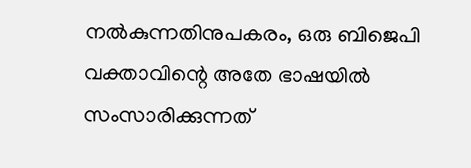നൽകുന്നതിനുപകരം, ഒരു ബിജെപി വക്താവിന്റെ അതേ ഭാഷയിൽ സംസാരിക്കുന്നത്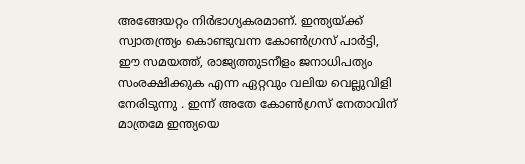അങ്ങേയറ്റം നിർഭാഗ്യകരമാണ്. ഇന്ത്യയ്ക്ക് സ്വാതന്ത്ര്യം കൊണ്ടുവന്ന കോൺഗ്രസ് പാർട്ടി, ഈ സമയത്ത്, രാജ്യത്തുടനീളം ജനാധിപത്യം സംരക്ഷിക്കുക എന്ന ഏറ്റവും വലിയ വെല്ലുവിളി നേരിടുന്നു . ഇന്ന് അതേ കോൺഗ്രസ് നേതാവിന് മാത്രമേ ഇന്ത്യയെ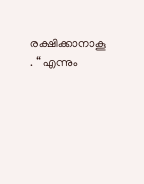രക്ഷിക്കാനാകൂ . “ എന്നും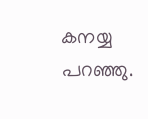കനയ്യ പറഞ്ഞു.